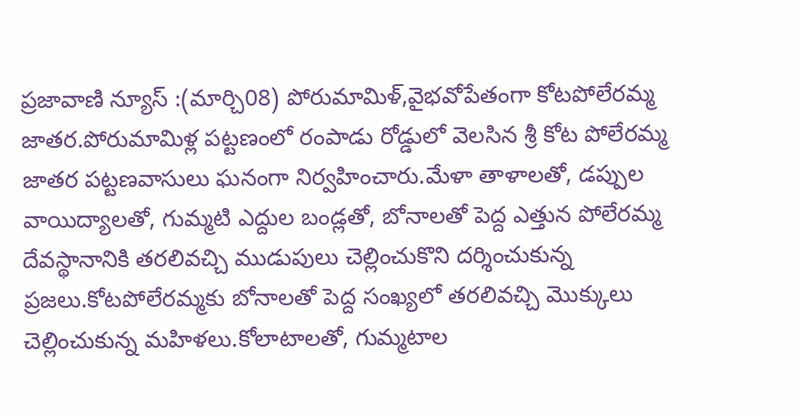ప్రజావాణి న్యూస్ :(మార్చి08) పోరుమామిళ్,వైభవోపేతంగా కోటపోలేరమ్మ జాతర.పోరుమామిళ్ల పట్టణంలో రంపాడు రోడ్డులో వెలసిన శ్రీ కోట పోలేరమ్మ జాతర పట్టణవాసులు ఘనంగా నిర్వహించారు.మేళా తాళాలతో, డప్పుల వాయిద్యాలతో, గుమ్మటి ఎద్దుల బండ్లతో, బోనాలతో పెద్ద ఎత్తున పోలేరమ్మ దేవస్థానానికి తరలివచ్చి ముడుపులు చెల్లించుకొని దర్శించుకున్న ప్రజలు.కోటపోలేరమ్మకు బోనాలతో పెద్ద సంఖ్యలో తరలివచ్చి మొక్కులు చెల్లించుకున్న మహిళలు.కోలాటాలతో, గుమ్మటాల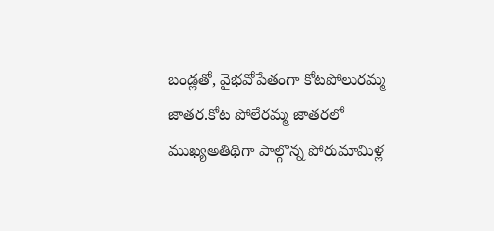బండ్లతో, వైభవోపేతంగా కోటపోలురమ్మ జాతర.కోట పోలేరమ్మ జాతరలో ముఖ్యఅతిథిగా పాల్గొన్న పోరుమామిళ్ల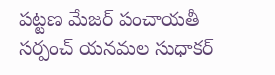పట్టణ మేజర్ పంచాయతీ సర్పంచ్ యనమల సుధాకర్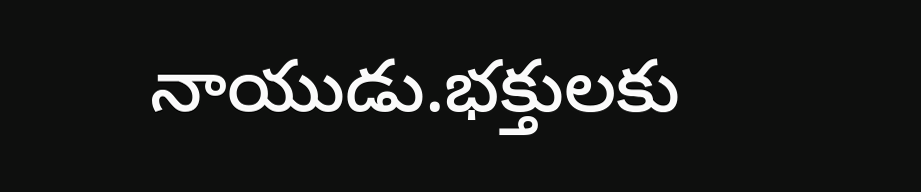నాయుడు.భక్తులకు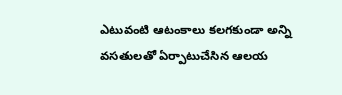ఎటువంటి ఆటంకాలు కలగకుండా అన్ని వసతులతో ఏర్పాటుచేసిన ఆలయ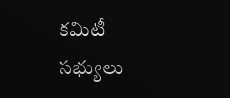కమిటీ సభ్యులు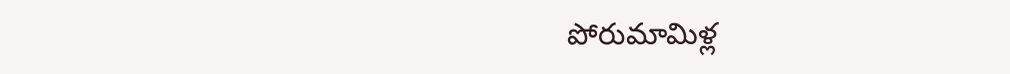పోరుమామిళ్ల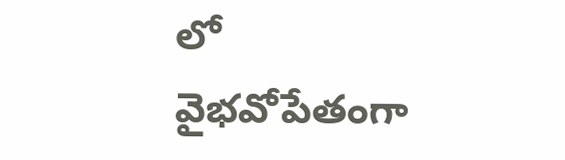లో వైభవోపేతంగా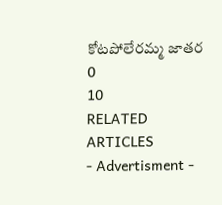కోటపోలేరమ్మ జాతర
0
10
RELATED ARTICLES
- Advertisment -